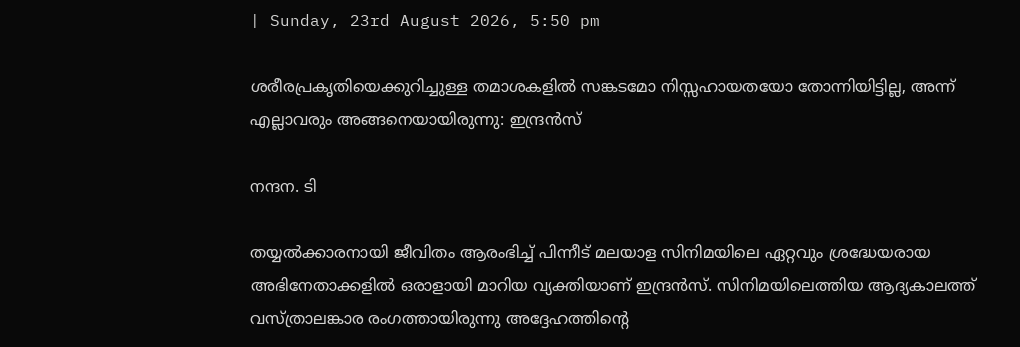| Sunday, 23rd August 2026, 5:50 pm

ശരീരപ്രകൃതിയെക്കുറിച്ചുള്ള തമാശകളിൽ സങ്കടമോ നിസ്സഹായതയോ തോന്നിയിട്ടില്ല, അന്ന് എല്ലാവരും അങ്ങനെയായിരുന്നു: ഇന്ദ്രൻസ്

നന്ദന. ടി

തയ്യൽക്കാരനായി ജീവിതം ആരംഭിച്ച് പിന്നീട് മലയാള സിനിമയിലെ ഏറ്റവും ശ്രദ്ധേയരായ അഭിനേതാക്കളിൽ ഒരാളായി മാറിയ വ്യക്തിയാണ് ഇന്ദ്രൻസ്. സിനിമയിലെത്തിയ ആദ്യകാലത്ത് വസ്ത്രാലങ്കാര രംഗത്തായിരുന്നു അദ്ദേഹത്തിന്റെ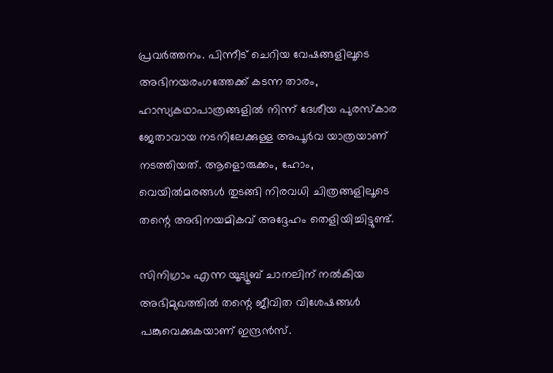പ്രവർത്തനം. പിന്നീട് ചെറിയ വേഷങ്ങളിലൂടെ അഭിനയരംഗത്തേക്ക് കടന്ന താരം, ഹാസ്യകഥാപാത്രങ്ങളിൽ നിന്ന് ദേശീയ പുരസ്‌കാര ജേതാവായ നടനിലേക്കുള്ള അപൂർവ യാത്രയാണ് നടത്തിയത്. ആളൊരുക്കം, ഹോം, വെയിൽമരങ്ങൾ തുടങ്ങി നിരവധി ചിത്രങ്ങളിലൂടെ തന്റെ അഭിനയമികവ് അദ്ദേഹം തെളിയിച്ചിട്ടുണ്ട്.

സിനിഗ്രാം എന്ന യൂട്യൂബ് ചാനലിന് നൽകിയ അഭിമുഖത്തിൽ തന്റെ ജീവിത വിശേഷങ്ങൾ പങ്കുവെക്കുകയാണ് ഇന്ദ്രൻസ്.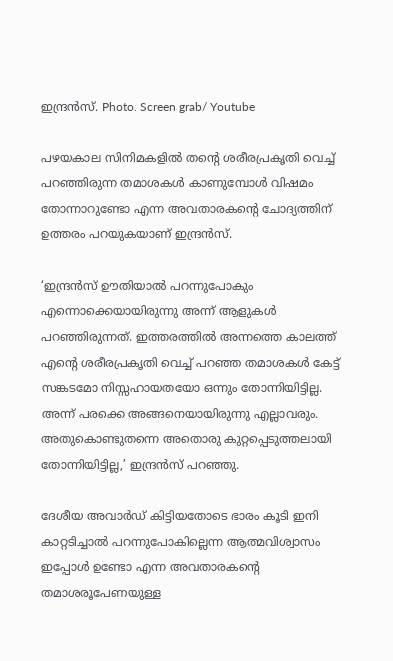ഇന്ദ്രൻസ്. Photo. Screen grab/ Youtube

പഴയകാല സിനിമകളിൽ തന്റെ ശരീരപ്രകൃതി വെച്ച് പറഞ്ഞിരുന്ന തമാശകൾ കാണുമ്പോൾ വിഷമം തോന്നാറുണ്ടോ എന്ന അവതാരകന്റെ ചോദ്യത്തിന് ഉത്തരം പറയുകയാണ് ഇന്ദ്രൻസ്.

‘ഇന്ദ്രൻസ് ഊതിയാൽ പറന്നുപോകും എന്നൊക്കെയായിരുന്നു അന്ന് ആളുകൾ പറഞ്ഞിരുന്നത്. ഇത്തരത്തിൽ അന്നത്തെ കാലത്ത് എന്റെ ശരീരപ്രകൃതി വെച്ച് പറഞ്ഞ തമാശകൾ കേട്ട് സങ്കടമോ നിസ്സഹായതയോ ഒന്നും തോന്നിയിട്ടില്ല. അന്ന് പരക്കെ അങ്ങനെയായിരുന്നു എല്ലാവരും. അതുകൊണ്ടുതന്നെ അതൊരു കുറ്റപ്പെടുത്തലായി തോന്നിയിട്ടില്ല,’ ഇന്ദ്രൻസ് പറഞ്ഞു.

ദേശീയ അവാർഡ് കിട്ടിയതോടെ ഭാരം കൂടി ഇനി കാറ്റടിച്ചാൽ പറന്നുപോകില്ലെന്ന ആത്മവിശ്വാസം ഇപ്പോൾ ഉണ്ടോ എന്ന അവതാരകന്റെ തമാശരൂപേണയുള്ള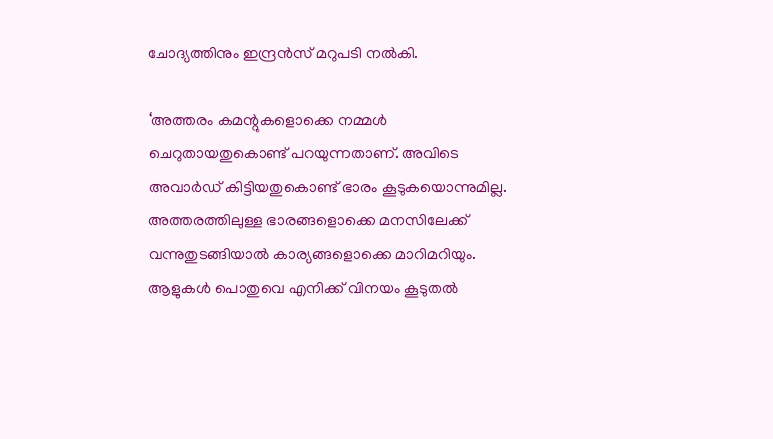ചോദ്യത്തിനും ഇന്ദ്രൻസ് മറുപടി നൽകി.

‘അത്തരം കമന്റുകളൊക്കെ നമ്മൾ ചെറുതായതുകൊണ്ട് പറയുന്നതാണ്. അവിടെ അവാർഡ് കിട്ടിയതുകൊണ്ട് ഭാരം കൂടുകയൊന്നുമില്ല. അത്തരത്തിലുള്ള ഭാരങ്ങളൊക്കെ മനസിലേക്ക് വന്നുതുടങ്ങിയാൽ കാര്യങ്ങളൊക്കെ മാറിമറിയും. ആളുകൾ പൊതുവെ എനിക്ക് വിനയം കൂടുതൽ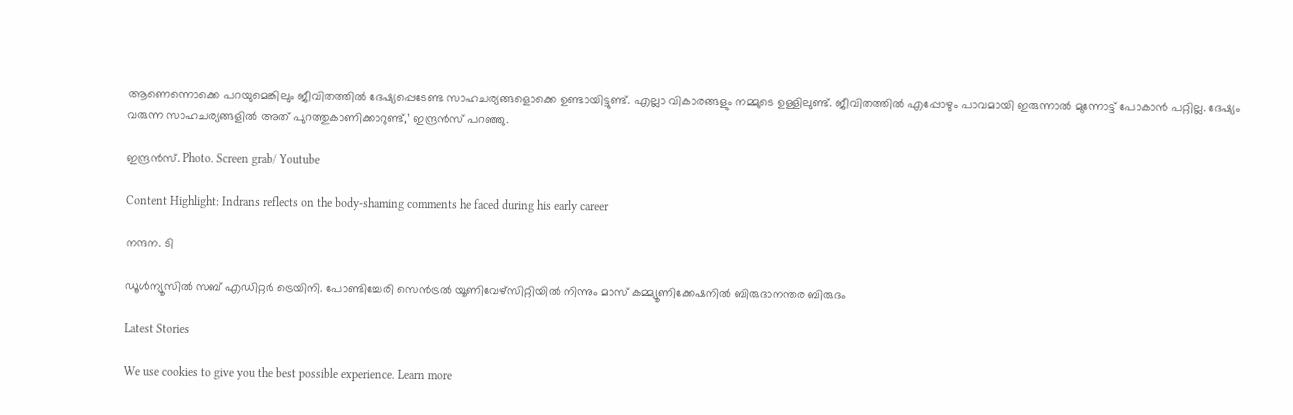ആണെന്നൊക്കെ പറയുമെങ്കിലും ജീവിതത്തിൽ ദേഷ്യപ്പെടേണ്ട സാഹചര്യങ്ങളൊക്കെ ഉണ്ടായിട്ടുണ്ട്. എല്ലാ വികാരങ്ങളും നമ്മുടെ ഉള്ളിലുണ്ട്. ജീവിതത്തിൽ എപ്പോഴും പാവമായി ഇരുന്നാൽ മുന്നോട്ട് പോകാൻ പറ്റില്ല. ദേഷ്യം വരുന്ന സാഹചര്യങ്ങളിൽ അത് പുറത്തുകാണിക്കാറുണ്ട്,’ ഇന്ദ്രൻസ് പറഞ്ഞു.

ഇന്ദ്രൻസ്. Photo. Screen grab/ Youtube

Content Highlight: Indrans reflects on the body-shaming comments he faced during his early career

നന്ദന. ടി

ഡൂള്‍ന്യൂസില്‍ സബ് എഡിറ്റര്‍ ട്രെയിനി. പോണ്ടിച്ചേരി സെന്‍ട്രല്‍ യൂണിവേഴ്‌സിറ്റിയില്‍ നിന്നും മാസ് കമ്മ്യൂണിക്കേഷനില്‍ ബിരുദാനന്തര ബിരുദം

Latest Stories

We use cookies to give you the best possible experience. Learn more